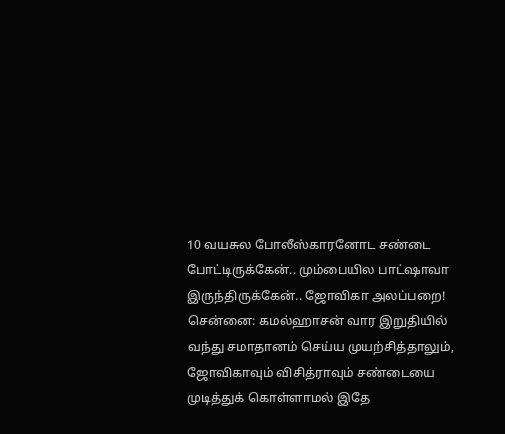10 வயசுல போலீஸ்காரனோட சண்டை போட்டிருக்கேன்.. மும்பையில பாட்ஷாவா இருந்திருக்கேன்.. ஜோவிகா அலப்பறை!
சென்னை: கமல்ஹாசன் வார இறுதியில் வந்து சமாதானம் செய்ய முயற்சித்தாலும், ஜோவிகாவும் விசித்ராவும் சண்டையை முடித்துக் கொள்ளாமல் இதே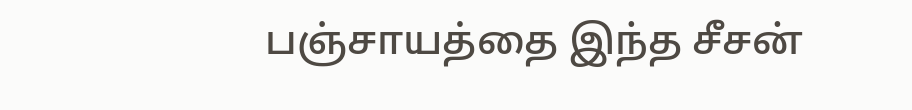பஞ்சாயத்தை இந்த சீசன்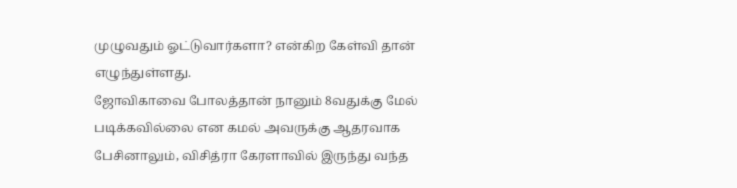முழுவதும் ஓட்டுவார்களா? என்கிற கேள்வி தான் எழுந்துள்ளது.
ஜோவிகாவை போலத்தான் நானும் 8வதுக்கு மேல் படிக்கவில்லை என கமல் அவருக்கு ஆதரவாக பேசினாலும், விசித்ரா கேரளாவில் இருந்து வந்த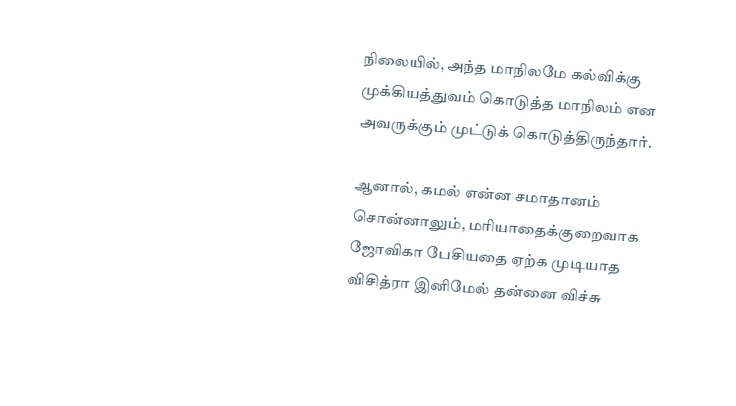நிலையில், அந்த மாநிலமே கல்விக்கு முக்கியத்துவம் கொடுத்த மாநிலம் என அவருக்கும் முட்டுக் கொடுத்திருந்தார்.

ஆனால், கமல் என்ன சமாதானம் சொன்னாலும், மரியாதைக்குறைவாக ஜோவிகா பேசியதை ஏற்க முடியாத விசித்ரா இனிமேல் தன்னை விச்சு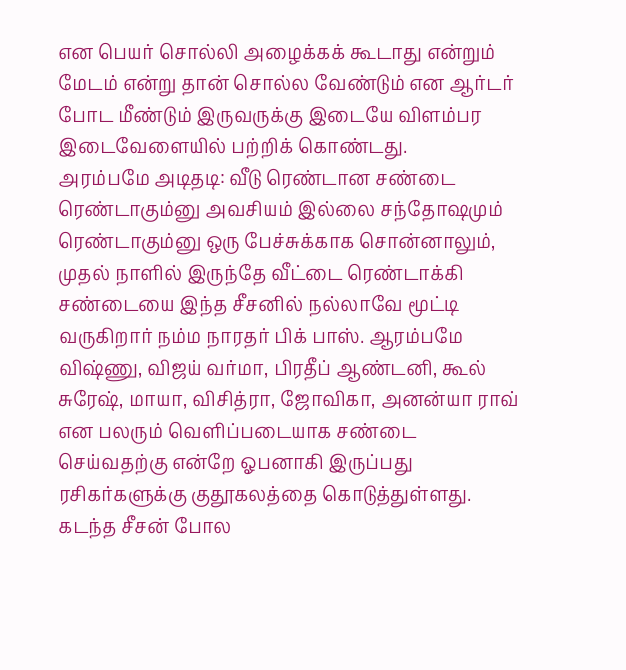என பெயர் சொல்லி அழைக்கக் கூடாது என்றும் மேடம் என்று தான் சொல்ல வேண்டும் என ஆர்டர் போட மீண்டும் இருவருக்கு இடையே விளம்பர இடைவேளையில் பற்றிக் கொண்டது.
அரம்பமே அடிதடி: வீடு ரெண்டான சண்டை ரெண்டாகும்னு அவசியம் இல்லை சந்தோஷமும் ரெண்டாகும்னு ஒரு பேச்சுக்காக சொன்னாலும், முதல் நாளில் இருந்தே வீட்டை ரெண்டாக்கி சண்டையை இந்த சீசனில் நல்லாவே மூட்டி வருகிறார் நம்ம நாரதர் பிக் பாஸ். ஆரம்பமே விஷ்ணு, விஜய் வர்மா, பிரதீப் ஆண்டனி, கூல் சுரேஷ், மாயா, விசித்ரா, ஜோவிகா, அனன்யா ராவ் என பலரும் வெளிப்படையாக சண்டை செய்வதற்கு என்றே ஓபனாகி இருப்பது ரசிகர்களுக்கு குதூகலத்தை கொடுத்துள்ளது.
கடந்த சீசன் போல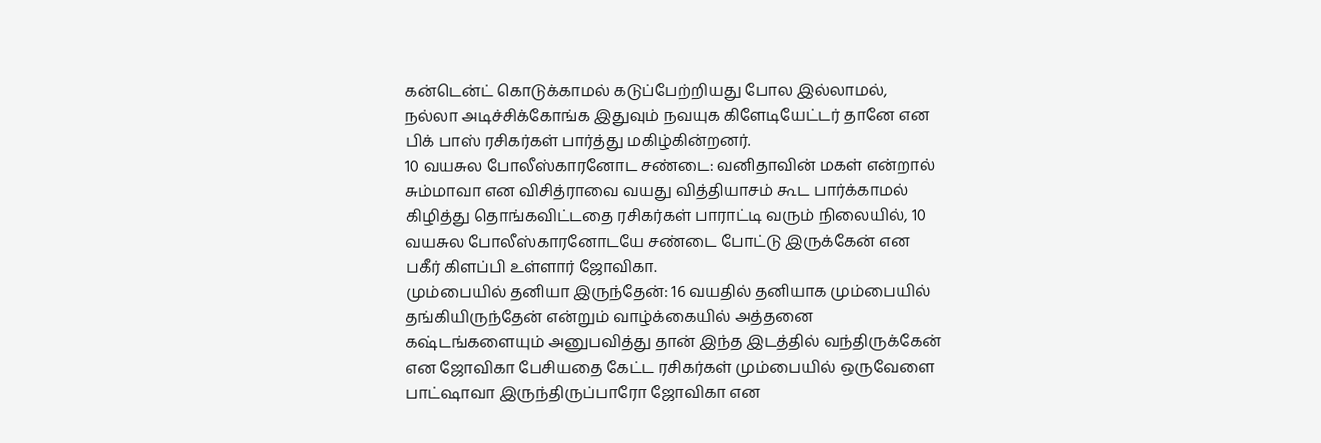கன்டென்ட் கொடுக்காமல் கடுப்பேற்றியது போல இல்லாமல், நல்லா அடிச்சிக்கோங்க இதுவும் நவயுக கிளேடியேட்டர் தானே என பிக் பாஸ் ரசிகர்கள் பார்த்து மகிழ்கின்றனர்.
10 வயசுல போலீஸ்காரனோட சண்டை: வனிதாவின் மகள் என்றால் சும்மாவா என விசித்ராவை வயது வித்தியாசம் கூட பார்க்காமல் கிழித்து தொங்கவிட்டதை ரசிகர்கள் பாராட்டி வரும் நிலையில், 10 வயசுல போலீஸ்காரனோடயே சண்டை போட்டு இருக்கேன் என பகீர் கிளப்பி உள்ளார் ஜோவிகா.
மும்பையில் தனியா இருந்தேன்: 16 வயதில் தனியாக மும்பையில் தங்கியிருந்தேன் என்றும் வாழ்க்கையில் அத்தனை கஷ்டங்களையும் அனுபவித்து தான் இந்த இடத்தில் வந்திருக்கேன் என ஜோவிகா பேசியதை கேட்ட ரசிகர்கள் மும்பையில் ஒருவேளை பாட்ஷாவா இருந்திருப்பாரோ ஜோவிகா என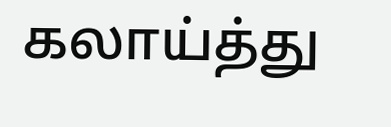கலாய்த்து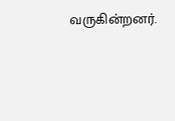வருகின்றனர்.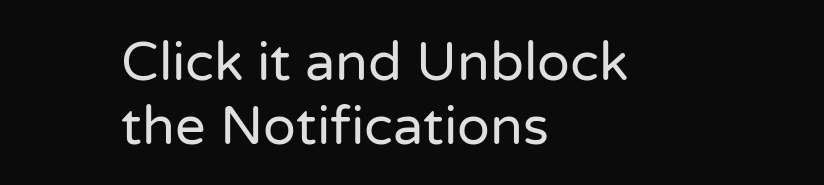Click it and Unblock the Notifications